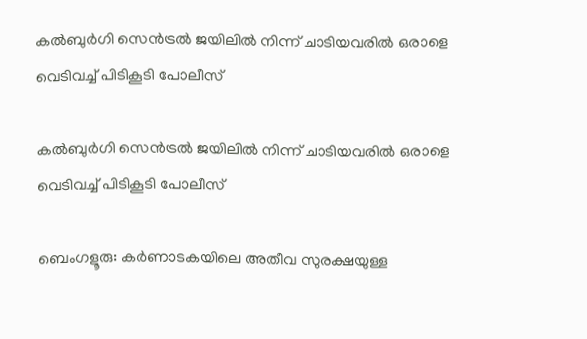കൽബുർഗി സെൻട്രൽ ജയിലിൽ നിന്ന് ചാടിയവരിൽ ഒരാളെ വെടിവച്ച് പിടികൂടി പോലീസ്

കൽബുർഗി സെൻട്രൽ ജയിലിൽ നിന്ന് ചാടിയവരിൽ ഒരാളെ വെടിവച്ച് പിടികൂടി പോലീസ്

ബെംഗളൂരു: കർണാടകയിലെ അതീവ സുരക്ഷയുള്ള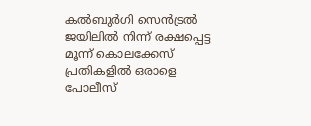കൽബുർഗി സെൻട്രൽ ജയിലിൽ നിന്ന് രക്ഷപ്പെട്ട മൂന്ന് കൊലക്കേസ് പ്രതികളിൽ ഒരാളെ പോലീസ്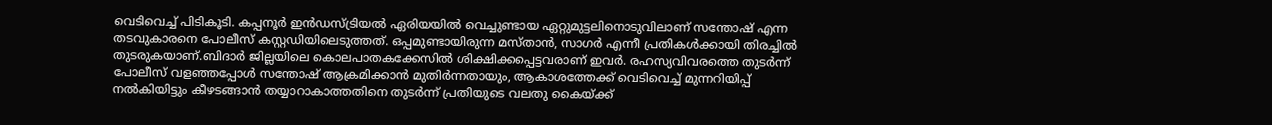വെടിവെച്ച് പിടികൂടി. കപ്പനൂർ ഇൻഡസ്ട്രിയൽ ഏരിയയിൽ വെച്ചുണ്ടായ ഏറ്റുമുട്ടലിനൊടുവിലാണ് സന്തോഷ് എന്ന തടവുകാരനെ പോലീസ് കസ്റ്റഡിയിലെടുത്തത്. ഒപ്പമുണ്ടായിരുന്ന മസ്താൻ, സാഗർ എന്നീ പ്രതികൾക്കായി തിരച്ചിൽ തുടരുകയാണ്.ബിദാർ ജില്ലയിലെ കൊലപാതകക്കേസിൽ ശിക്ഷിക്കപ്പെട്ടവരാണ് ഇവർ. രഹസ്യവിവരത്തെ തുടർന്ന് പോലീസ് വളഞ്ഞപ്പോൾ സന്തോഷ് ആക്രമിക്കാൻ മുതിർന്നതായും, ആകാശത്തേക്ക് വെടിവെച്ച് മുന്നറിയിപ്പ് നൽകിയിട്ടും കീഴടങ്ങാൻ തയ്യാറാകാത്തതിനെ തുടർന്ന് പ്രതിയുടെ വലതു കൈയ്ക്ക്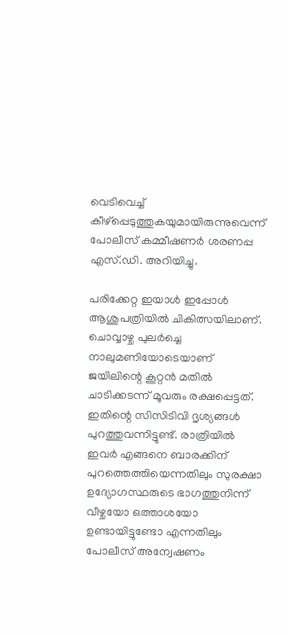വെടിവെച്ച് കീഴ്പ്പെടുത്തുകയുമായിരുന്നുവെന്ന് പോലീസ് കമ്മീഷണർ ശരണപ്പ എസ്.ഡി. അറിയിച്ചു.

പരിക്കേറ്റ ഇയാൾ ഇപ്പോൾ ആശുപത്രിയിൽ ചികിത്സയിലാണ്. ചൊവ്വാഴ്ച പുലർച്ചെ നാലുമണിയോടെയാണ് ജയിലിന്റെ കൂറ്റൻ മതിൽ ചാടിക്കടന്ന് മൂവരും രക്ഷപ്പെട്ടത്. ഇതിന്റെ സിസിടിവി ദൃശ്യങ്ങൾ പുറത്തുവന്നിട്ടുണ്ട്. രാത്രിയിൽ ഇവർ എങ്ങനെ ബാരക്കിന് പുറത്തെത്തിയെന്നതിലും സുരക്ഷാ ഉദ്യോഗസ്ഥരുടെ ഭാഗത്തുനിന്ന് വീഴ്ചയോ ഒത്താശയോ ഉണ്ടായിട്ടുണ്ടോ എന്നതിലും പോലീസ് അന്വേഷണം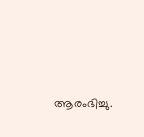ആരംഭിച്ചു.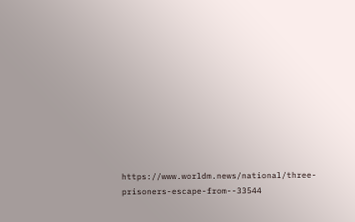https://www.worldm.news/national/three-prisoners-escape-from--33544